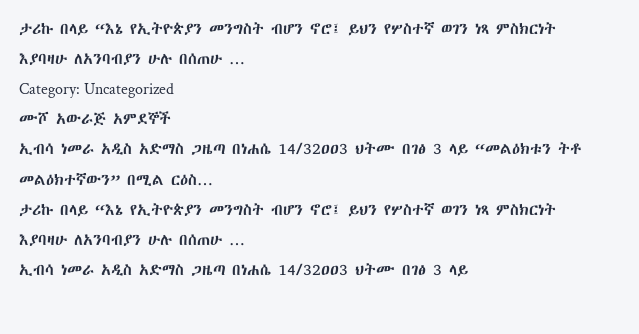ታሪኩ በላይ “እኔ የኢትዮጵያን መንግስት ብሆን ኖሮ፤ ይህን የሦስተኛ ወገን ነጻ ምስክርነት እያባዛሁ ለአንባብያን ሁሉ በሰጠሁ …
Category: Uncategorized
ሙሾ አውራጅ አምደኞች
ኢብሳ ነመራ አዲስ አድማስ ጋዜጣ በነሐሴ 14/32ዐዐ3 ህትሙ በገፅ 3 ላይ “መልዕክቱን ትቶ መልዕክተኛውን” በሚል ርዕስ…
ታሪኩ በላይ “እኔ የኢትዮጵያን መንግስት ብሆን ኖሮ፤ ይህን የሦስተኛ ወገን ነጻ ምስክርነት እያባዛሁ ለአንባብያን ሁሉ በሰጠሁ …
ኢብሳ ነመራ አዲስ አድማስ ጋዜጣ በነሐሴ 14/32ዐዐ3 ህትሙ በገፅ 3 ላይ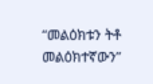“መልዕክቱን ትቶ መልዕክተኛውን”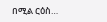በሚል ርዕስ…